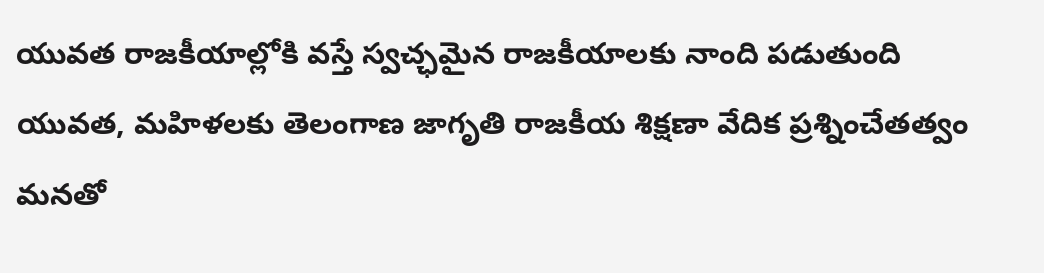యువత రాజకీయాల్లోకి వస్తే స్వచ్ఛమైన రాజకీయాలకు నాంది పడుతుంది
యువత, మహిళలకు తెలంగాణ జాగృతి రాజకీయ శిక్షణా వేదిక ప్రశ్నించేతత్వం మనతో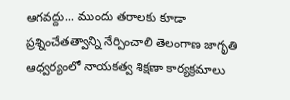ఆగవద్దు... ముందు తరాలకు కూడా ప్రశ్నించేతత్వాన్ని నేర్పించాలి తెలంగాణ జాగృతి ఆధ్వర్యంలో నాయకత్వ శిక్షణా కార్యక్రమాలు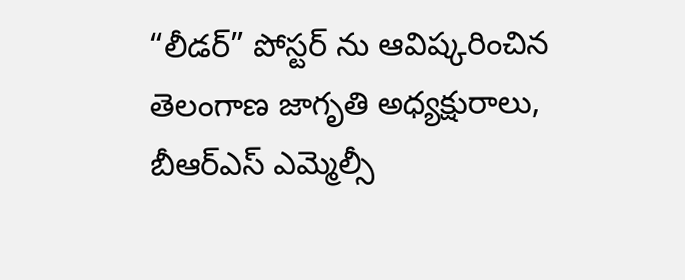“లీడర్” పోస్టర్ ను ఆవిష్కరించిన తెలంగాణ జాగృతి అధ్యక్షురాలు, బీఆర్ఎస్ ఎమ్మెల్సీ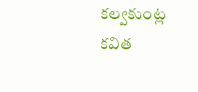కల్వకుంట్ల కవిత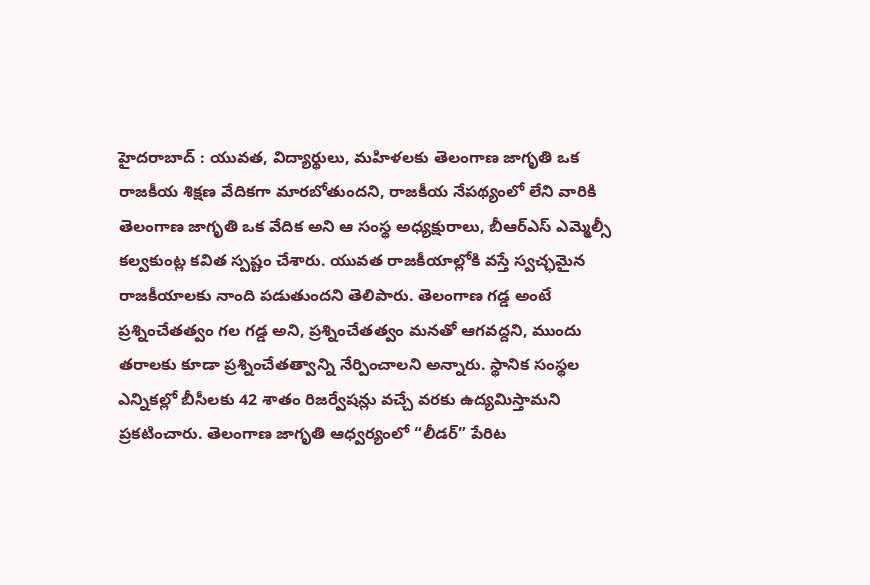హైదరాబాద్ : యువత, విద్యార్థులు, మహిళలకు తెలంగాణ జాగృతి ఒక రాజకీయ శిక్షణ వేదికగా మారబోతుందని, రాజకీయ నేపథ్యంలో లేని వారికి తెలంగాణ జాగృతి ఒక వేదిక అని ఆ సంస్థ అధ్యక్షురాలు, బీఆర్ఎస్ ఎమ్మెల్సీ కల్వకుంట్ల కవిత స్పష్టం చేశారు. యువత రాజకీయాల్లోకి వస్తే స్వచ్ఛమైన రాజకీయాలకు నాంది పడుతుందని తెలిపారు. తెలంగాణ గడ్డ అంటే ప్రశ్నించేతత్వం గల గడ్డ అని, ప్రశ్నించేతత్వం మనతో ఆగవద్దని, ముందు తరాలకు కూడా ప్రశ్నించేతత్వాన్ని నేర్పించాలని అన్నారు. స్థానిక సంస్థల ఎన్నికల్లో బీసీలకు 42 శాతం రిజర్వేషన్లు వచ్చే వరకు ఉద్యమిస్తామని ప్రకటించారు. తెలంగాణ జాగృతి ఆధ్వర్యంలో “లీడర్” పేరిట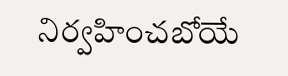నిర్వహించబోయే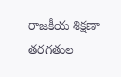రాజకీయ శిక్షణా తరగతుల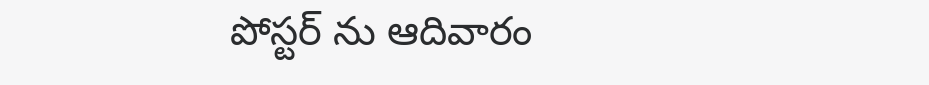పోస్టర్ ను ఆదివారం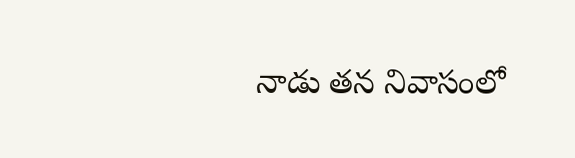నాడు తన నివాసంలో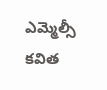ఎమ్మెల్సీ కవిత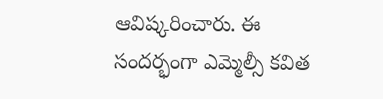ఆవిష్కరించారు. ఈ సందర్భంగా ఎమ్మెల్సీ కవిత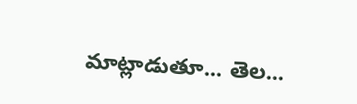మాట్లాడుతూ... తెల...